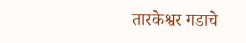तारकेश्वर गडाचे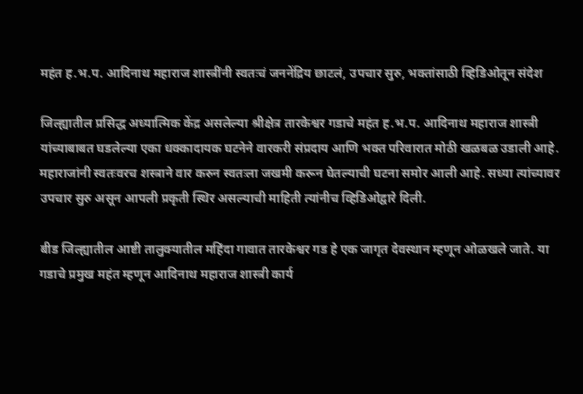महंत ह.भ.प. आदिनाथ महाराज शास्त्रींनी स्वतःचं जननेंद्रिय छाटलं, उपचार सुरु, भक्तांसाठी व्हिडिओतून संदेश

जिल्ह्यातील प्रसिद्ध अध्यात्मिक केंद्र असलेल्या श्रीक्षेत्र तारकेश्वर गडाचे महंत ह.भ.प. आदिनाथ महाराज शास्त्री यांच्याबाबत घडलेल्या एका धक्कादायक घटनेने वारकरी संप्रदाय आणि भक्त परिवारात मोठी खळबळ उडाली आहे. महाराजांनी स्वतःवरच शस्त्राने वार करुन स्वतःला जखमी करून घेतल्याची घटना समोर आली आहे. सध्या त्यांच्यावर उपचार सुरु असून आपली प्रकृती स्थिर असल्याची माहिती त्यांनीच व्हिडिओद्वारे दिली.

बीड जिल्ह्यातील आष्टी तालुक्यातील महिंदा गावात तारकेश्वर गड हे एक जागृत देवस्थान म्हणून ओळखले जाते. या गडाचे प्रमुख महंत म्हणून आदिनाथ महाराज शास्त्री कार्य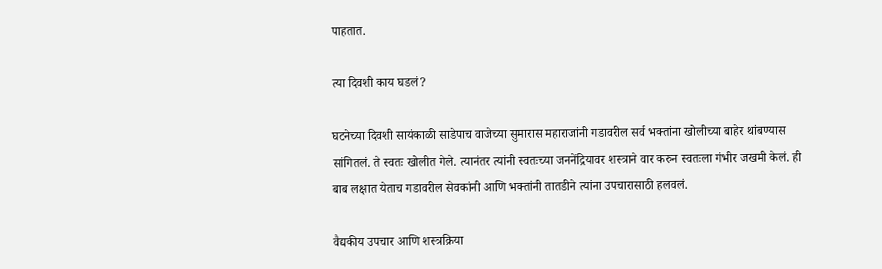पाहतात.

त्या दिवशी काय घडलं?

घटनेच्या दिवशी सायंकाळी साडेपाच वाजेच्या सुमारास महाराजांनी गडावरील सर्व भक्तांना खोलीच्या बाहेर थांबण्यास सांगितलं. ते स्वतः खोलीत गेले. त्यानंतर त्यांनी स्वतःच्या जननेंद्रियावर शस्त्राने वार करुन स्वतःला गंभीर जखमी केलं. ही बाब लक्षात येताच गडावरील सेवकांनी आणि भक्तांनी तातडीने त्यांना उपचारासाठी हलवलं.

वैद्यकीय उपचार आणि शस्त्रक्रिया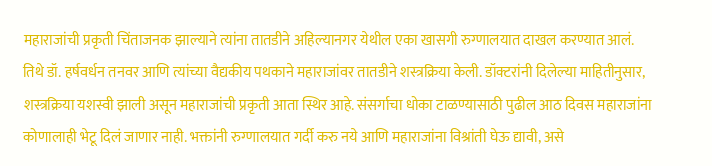महाराजांची प्रकृती चिंताजनक झाल्याने त्यांना तातडीने अहिल्यानगर येथील एका खासगी रुग्णालयात दाखल करण्यात आलं. तिथे डॉ. हर्षवर्धन तनवर आणि त्यांच्या वैद्यकीय पथकाने महाराजांवर तातडीने शस्त्रक्रिया केली. डॉक्टरांनी दिलेल्या माहितीनुसार, शस्त्रक्रिया यशस्वी झाली असून महाराजांची प्रकृती आता स्थिर आहे. संसर्गाचा धोका टाळण्यासाठी पुढील आठ दिवस महाराजांना कोणालाही भेटू दिलं जाणार नाही. भक्तांनी रुग्णालयात गर्दी करु नये आणि महाराजांना विश्रांती घेऊ द्यावी, असे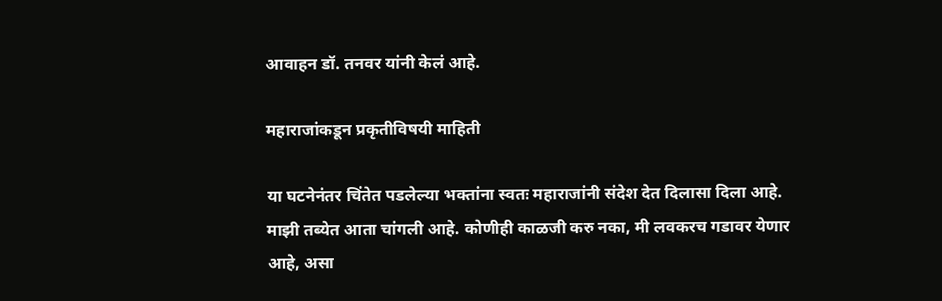आवाहन डॉ. तनवर यांनी केलं आहे.

महाराजांकडून प्रकृतीविषयी माहिती

या घटनेनंतर चिंतेत पडलेल्या भक्तांना स्वतः महाराजांनी संदेश देत दिलासा दिला आहे. माझी तब्येत आता चांगली आहे. कोणीही काळजी करु नका, मी लवकरच गडावर येणार आहे, असा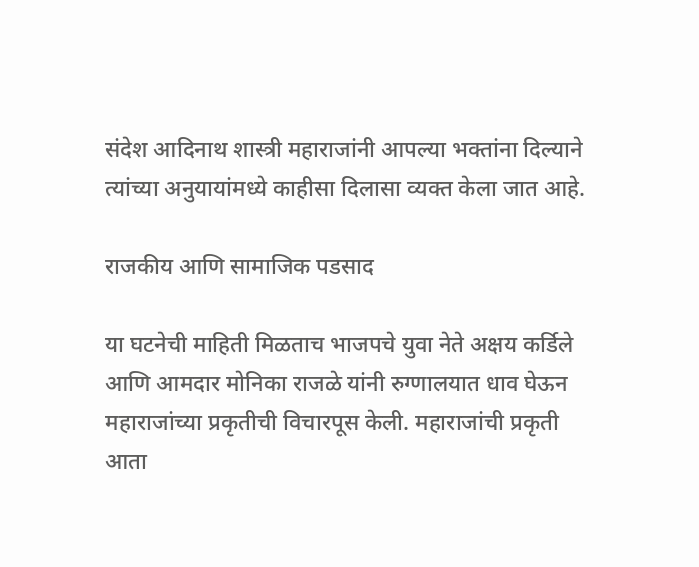संदेश आदिनाथ शास्त्री महाराजांनी आपल्या भक्तांना दिल्याने त्यांच्या अनुयायांमध्ये काहीसा दिलासा व्यक्त केला जात आहे.

राजकीय आणि सामाजिक पडसाद

या घटनेची माहिती मिळताच भाजपचे युवा नेते अक्षय कर्डिले आणि आमदार मोनिका राजळे यांनी रुग्णालयात धाव घेऊन महाराजांच्या प्रकृतीची विचारपूस केली. महाराजांची प्रकृती आता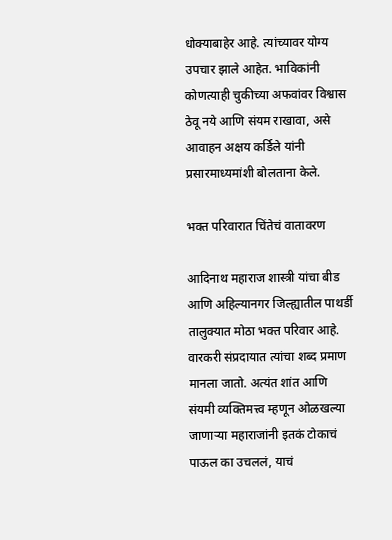धोक्याबाहेर आहे. त्यांच्यावर योग्य उपचार झाले आहेत. भाविकांनी कोणत्याही चुकीच्या अफवांवर विश्वास ठेवू नये आणि संयम राखावा, असे आवाहन अक्षय कर्डिले यांनी प्रसारमाध्यमांशी बोलताना केले.

भक्त परिवारात चिंतेचं वातावरण

आदिनाथ महाराज शास्त्री यांचा बीड आणि अहिल्यानगर जिल्ह्यातील पाथर्डी तालुक्यात मोठा भक्त परिवार आहे. वारकरी संप्रदायात त्यांचा शब्द प्रमाण मानला जातो. अत्यंत शांत आणि संयमी व्यक्तिमत्त्व म्हणून ओळखल्या जाणाऱ्या महाराजांनी इतकं टोकाचं पाऊल का उचललं, याचं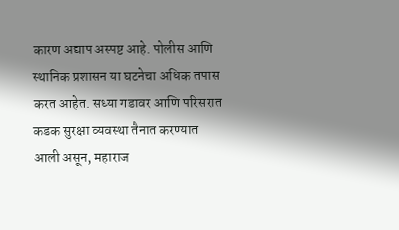कारण अद्याप अस्पष्ट आहे. पोलीस आणि स्थानिक प्रशासन या घटनेचा अधिक तपास करत आहेत. सध्या गडावर आणि परिसरात कडक सुरक्षा व्यवस्था तैनात करण्यात आली असून, महाराज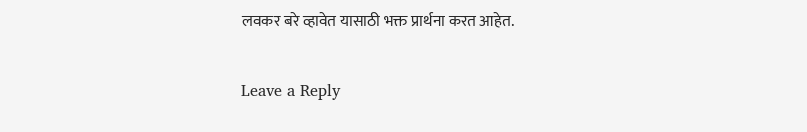लवकर बरे व्हावेत यासाठी भक्त प्रार्थना करत आहेत.

Leave a Reply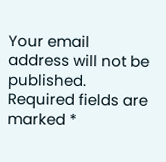Your email address will not be published. Required fields are marked *